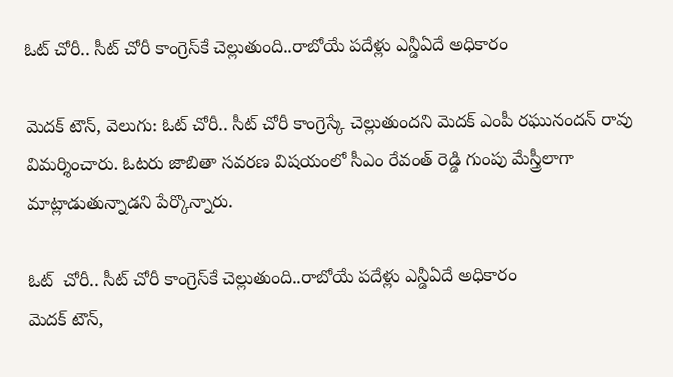ఓట్ చోరీ.. సీట్ చోరీ కాంగ్రెస్‌‌కే చెల్లుతుంది..రాబోయే పదేళ్లు ఎన్డీఏదే అధికారం

మెదక్ టౌన్, వెలుగు: ఓట్ చోరీ.. సీట్ చోరీ కాంగ్రెస్కే చెల్లుతుందని మెదక్ ఎంపీ రఘునందన్ రావు విమర్శించారు. ఓటరు జాబితా సవరణ విషయంలో సీఎం రేవంత్ రెడ్డి గుంపు మేస్త్రీలాగా మాట్లాడుతున్నాడని పేర్కొన్నారు.

ఓట్  చోరీ.. సీట్ చోరీ కాంగ్రెస్‌‌కే చెల్లుతుంది..రాబోయే పదేళ్లు ఎన్డీఏదే అధికారం
మెదక్ టౌన్,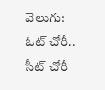వెలుగు: ఓట్ చోరీ.. సీట్ చోరీ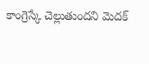కాంగ్రెస్కే చెల్లుతుందని మెదక్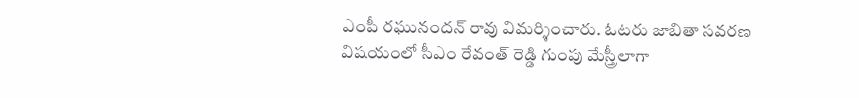ఎంపీ రఘునందన్ రావు విమర్శించారు. ఓటరు జాబితా సవరణ విషయంలో సీఎం రేవంత్ రెడ్డి గుంపు మేస్త్రీలాగా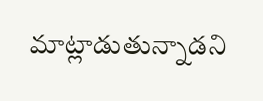మాట్లాడుతున్నాడని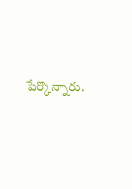పేర్కొన్నారు.